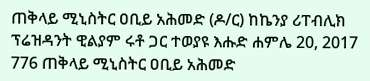ጠቅላይ ሚኒስትር ዐቢይ አሕመድ (ዶ/ር) ከኬንያ ሪፐብሊክ ፕሬዝዳንት ዊልያም ሩቶ ጋር ተወያዩ እሑድ ሐምሌ 20, 2017 776 ጠቅላይ ሚኒስትር ዐቢይ አሕመድ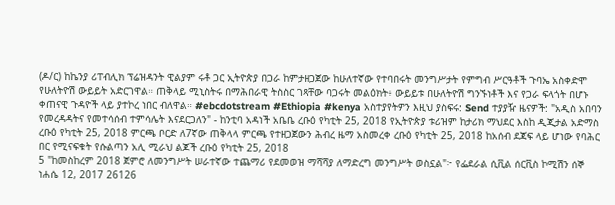(ዶ/ር) ከኬንያ ሪፐብሊክ ፕሬዝዳንት ዊልያም ሩቶ ጋር ኢትዮጵያ በጋራ ከምታዘጋጀው ከሁለተኛው የተባበሩት መንግሥታት የምግብ ሥርዓቶች ጉባኤ አስቀድሞ የሁለትዮሽ ውይይት አድርገዋል። ጠቅላይ ሚኒስትሩ በማሕበራዊ ትስስር ገጻቸው ባጋሩት መልዕክት፥ ውይይቱ በሁለትዮሽ ግንኙነቶች እና የጋራ ፍላጎት በሆኑ ቀጠናዊ ጉዳዮች ላይ ያተኮረ ነበር ብለዋል። #ebcdotstream #Ethiopia #kenya አስተያየትዎን እዚህ ያስፍሩ: Send ተያያዥ ዜናዎች: "አዲስ አበባን የመረዳዳትና የመተሳሰብ ተምሳሌት እናደርጋለን" - ከንቲባ አዳነች አቤቤ ረቡዕ የካቲት 25, 2018 የኢትዮጵያ ቱሪዝም ከታሪክ ማህደር እስከ ዲጂታል አድማስ ረቡዕ የካቲት 25, 2018 ምርጫ ቦርድ ለ7ኛው ጠቅላላ ምርጫ የተዘጋጀውን ሕብረ ዜማ አስመረቀ ረቡዕ የካቲት 25, 2018 ከአሰብ ደጃፍ ላይ ሆነው የባሕር በር የሚናፍቁት የሱልጣን አሊ ሚራህ ልጆች ረቡዕ የካቲት 25, 2018
5 "ከመስከረም 2018 ጀምሮ ለመንግሥት ሠራተኛው ተጨማሪ የደመወዝ ማሻሻያ ለማድረግ መንግሥት ወስኗል"፦ የፌደራል ሲቪል ሰርቪስ ኮሚሽን ሰኞ ነሐሴ 12, 2017 26126